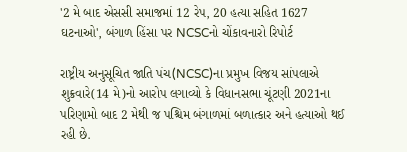'2 મે બાદ એસસી સમાજમાં 12 રેપ, 20 હત્યા સહિત 1627 ઘટનાઓ', બંગાળ હિંસા પર NCSCનો ચોંકાવનારો રિપોર્ટ

રાષ્ટ્રીય અનુસૂચિત જાતિ પંચ(NCSC)ના પ્રમુખ વિજય સાંપલાએ શુક્રવારે(14 મે)નો આરોપ લગાવ્યો કે વિધાનસભા ચૂંટણી 2021ના પરિણામો બાદ 2 મેથી જ પશ્ચિમ બંગાળમાં બળાત્કાર અને હત્યાઓ થઈ રહી છે.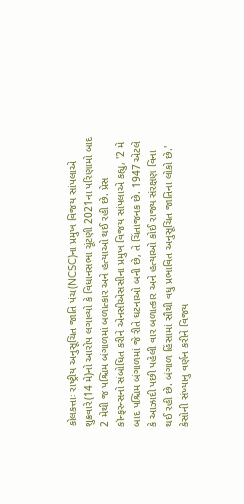કોલકત્તાઃ રાષ્ટ્રીય અનુસૂચિત જાતિ પંચ(NCSC)ના પ્રમુખ વિજય સાંપલાએ શુક્રવારે(14 મે)નો આરોપ લગાવ્યો કે વિધાનસભા ચૂંટણી 2021ના પરિણામો બાદ 2 મેથી જ પશ્ચિમ બંગાળમાં બળાત્કાર અને હત્યાઓ થઈ રહી છે. પ્રેસ કૉન્ફરન્સનો સંબોધિત કરીને એનસીએસસીના પ્રમુખ વિજય સાંપલાએ કહ્યુ, '2 મે બાદ પશ્ચિમ બંગાળમાં જે રીતે ઘટનાઓ બની છે, તે ચિંતાજનક છે. 1947 એટલે કે આઝાદી પછી પહેલી વાર બળાત્કાર અને હત્યાઓ કોઈ રાજ્ય સંરક્ષણ વિના થઈ રહી છે. બંગાળ હિંસામાં સૌથી વધુ પ્રભાવિત અનુસૂચિત જાતિના લોકો છે.' કેસોની સંખ્યાનુ વર્ણન કરીને વિજય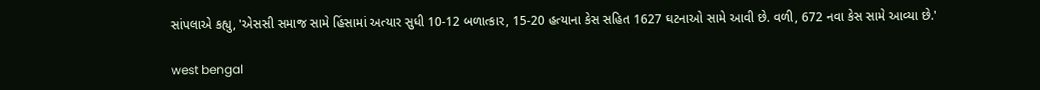સાંપલાએ કહ્યુ, 'એસસી સમાજ સામે હિંસામાં અત્યાર સુધી 10-12 બળાત્કાર, 15-20 હત્યાના કેસ સહિત 1627 ઘટનાઓ સામે આવી છે. વળી, 672 નવા કેસ સામે આવ્યા છે.'

west bengal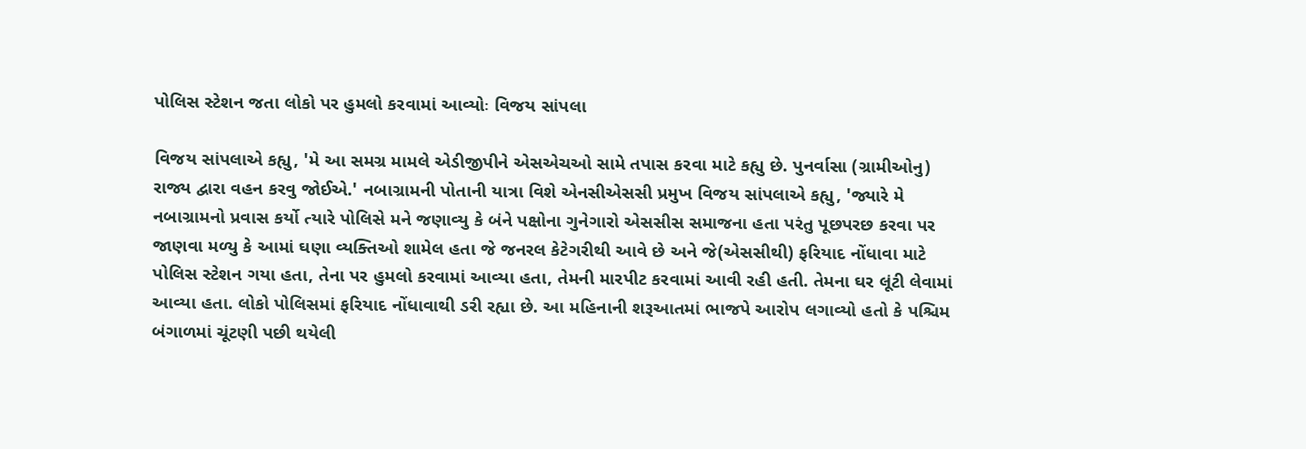પોલિસ સ્ટેશન જતા લોકો પર હુમલો કરવામાં આવ્યોઃ વિજય સાંપલા

વિજય સાંપલાએ કહ્યુ, 'મે આ સમગ્ર મામલે એડીજીપીને એસએચઓ સામે તપાસ કરવા માટે કહ્યુ છે. પુનર્વાસા (ગ્રામીઓનુ) રાજ્ય દ્વારા વહન કરવુ જોઈએ.' નબાગ્રામની પોતાની યાત્રા વિશે એનસીએસસી પ્રમુખ વિજય સાંપલાએ કહ્યુ, 'જ્યારે મે નબાગ્રામનો પ્રવાસ કર્યો ત્યારે પોલિસે મને જણાવ્યુ કે બંને પક્ષોના ગુનેગારો એસસીસ સમાજના હતા પરંતુ પૂછપરછ કરવા પર જાણવા મળ્યુ કે આમાં ઘણા વ્યક્તિઓ શામેલ હતા જે જનરલ કેટેગરીથી આવે છે અને જે(એસસીથી) ફરિયાદ નોંધાવા માટે પોલિસ સ્ટેશન ગયા હતા, તેના પર હુમલો કરવામાં આવ્યા હતા, તેમની મારપીટ કરવામાં આવી રહી હતી. તેમના ઘર લૂંટી લેવામાં આવ્યા હતા. લોકો પોલિસમાં ફરિયાદ નોંધાવાથી ડરી રહ્યા છે. આ મહિનાની શરૂઆતમાં ભાજપે આરોપ લગાવ્યો હતો કે પશ્ચિમ બંગાળમાં ચૂંટણી પછી થયેલી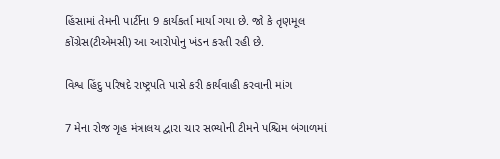હિંસામાં તેમની પાર્ટીના 9 કાર્યકર્તા માર્યા ગયા છે. જો કે તૃણમૂલ કોંગ્રેસ(ટીએમસી) આ આરોપોનુ ખંડન કરતી રહી છે.

વિશ્વ હિંદુ પરિષદે રાષ્ટ્રપતિ પાસે કરી કાર્યવાહી કરવાની માંગ

7 મેના રોજ ગૃહ મંત્રાલય દ્વારા ચાર સભ્યોની ટીમને પશ્ચિમ બંગાળમાં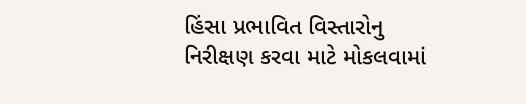હિંસા પ્રભાવિત વિસ્તારોનુ નિરીક્ષણ કરવા માટે મોકલવામાં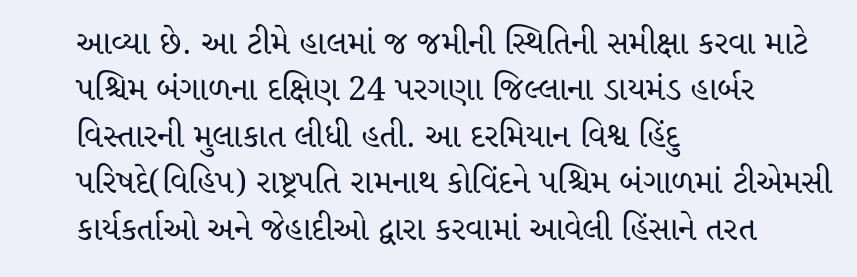આવ્યા છે. આ ટીમે હાલમાં જ જમીની સ્થિતિની સમીક્ષા કરવા માટે પશ્ચિમ બંગાળના દક્ષિણ 24 પરગણા જિલ્લાના ડાયમંડ હાર્બર વિસ્તારની મુલાકાત લીધી હતી. આ દરમિયાન વિશ્વ હિંદુ પરિષદે(વિહિપ) રાષ્ટ્રપતિ રામનાથ કોવિંદને પશ્ચિમ બંગાળમાં ટીએમસી કાર્યકર્તાઓ અને જેહાદીઓ દ્વારા કરવામાં આવેલી હિંસાને તરત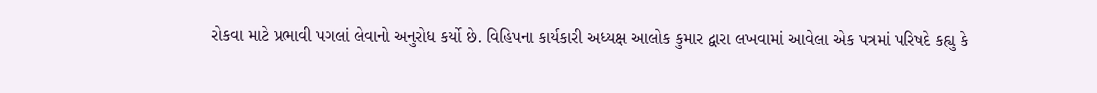રોકવા માટે પ્રભાવી પગલાં લેવાનો અનુરોધ કર્યો છે. વિહિપના કાર્યકારી અધ્યક્ષ આલોક કુમાર દ્વારા લખવામાં આવેલા એક પત્રમાં પરિષદે કહ્યુ કે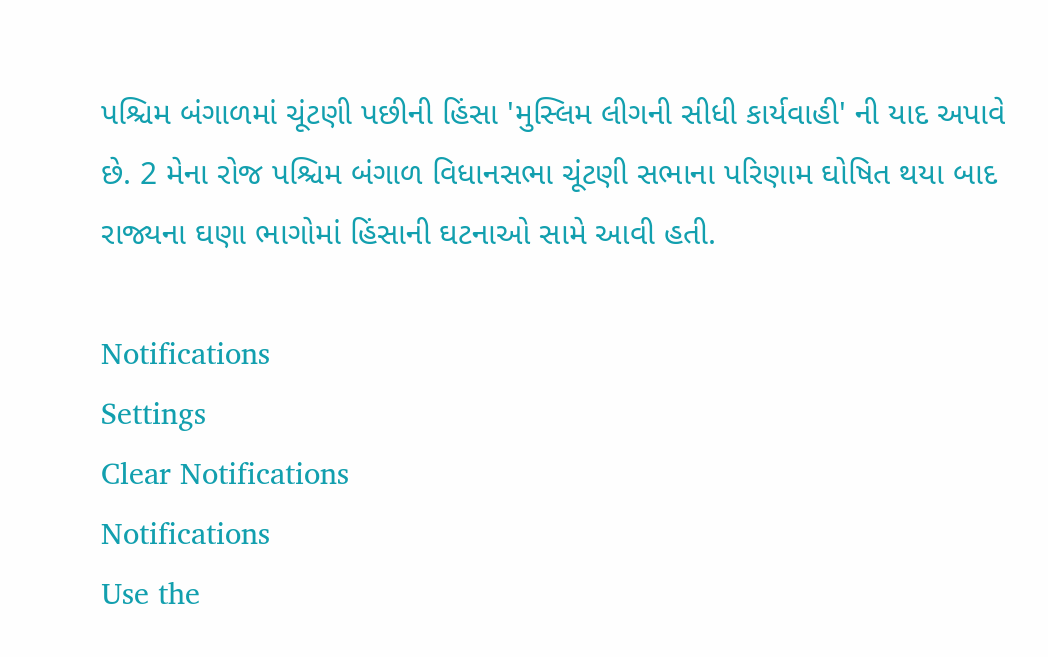પશ્ચિમ બંગાળમાં ચૂંટણી પછીની હિંસા 'મુસ્લિમ લીગની સીધી કાર્યવાહી' ની યાદ અપાવે છે. 2 મેના રોજ પશ્ચિમ બંગાળ વિધાનસભા ચૂંટણી સભાના પરિણામ ઘોષિત થયા બાદ રાજ્યના ઘણા ભાગોમાં હિંસાની ઘટનાઓ સામે આવી હતી.

Notifications
Settings
Clear Notifications
Notifications
Use the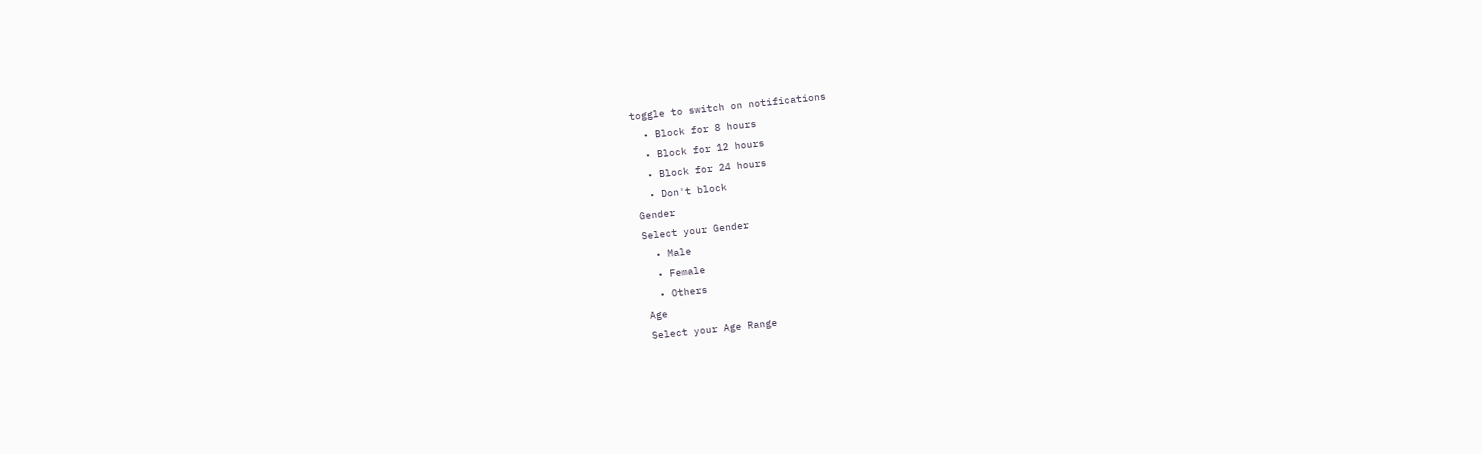toggle to switch on notifications
  • Block for 8 hours
  • Block for 12 hours
  • Block for 24 hours
  • Don't block
Gender
Select your Gender
  • Male
  • Female
  • Others
Age
Select your Age Range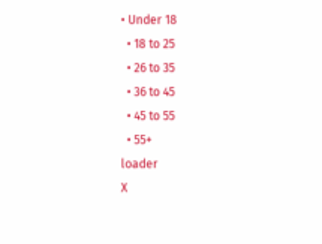• Under 18
  • 18 to 25
  • 26 to 35
  • 36 to 45
  • 45 to 55
  • 55+
loader
X